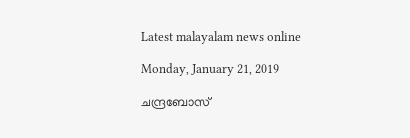Latest malayalam news online

Monday, January 21, 2019

ചന്ദ്രബോസ്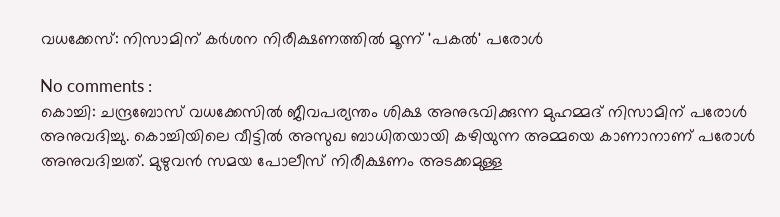വധക്കേസ്: നിസാമിന് കര്‍ശന നിരീക്ഷണത്തില്‍ മൂന്ന് 'പകല്‍' പരോള്‍

No comments :
കൊച്ചി: ചന്ദ്രബോസ് വധക്കേസിൽ ജീവപര്യന്തം ശിക്ഷ അനുഭവിക്കുന്ന മുഹമ്മദ് നിസാമിന് പരോൾ അനുവദിച്ചു. കൊച്ചിയിലെ വീട്ടിൽ അസുഖ ബാധിതയായി കഴിയുന്ന അമ്മയെ കാണാനാണ് പരോൾ അനുവദിച്ചത്. മുഴുവൻ സമയ പോലീസ് നിരീക്ഷണം അടക്കമുള്ള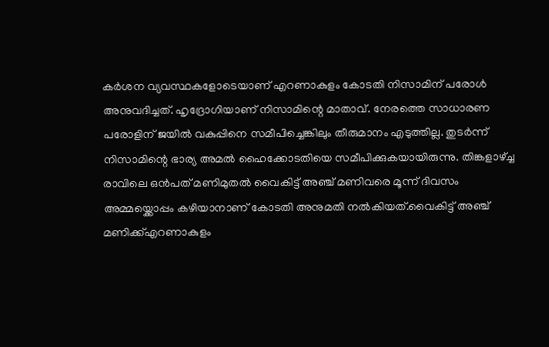കർശന വ്യവസ്ഥകളോടെയാണ് എറണാകുളം കോടതി നിസാമിന് പരോൾ അനുവദിച്ചത്. ഹൃദ്രോഗിയാണ് നിസാമിന്റെ മാതാവ്. നേരത്തെ സാധാരണ പരോളിന് ജയിൽ വകുപ്പിനെ സമീപിച്ചെങ്കിലും തീരുമാനം എടുത്തില്ല. തുടർന്ന് നിസാമിന്റെ ഭാര്യ അമൽ ഹൈക്കോടതിയെ സമീപിക്കുകയായിരുന്നു. തിങ്കളാഴ്ച്ച രാവിലെ ഒൻപത് മണിമുതൽ വൈകിട്ട് അഞ്ച് മണിവരെ മൂന്ന് ദിവസം അമ്മയ്ക്കൊപ്പം കഴിയാനാണ് കോടതി അനുമതി നൽകിയത്.വൈകിട്ട് അഞ്ച് മണിക്ക്എറണാകുളം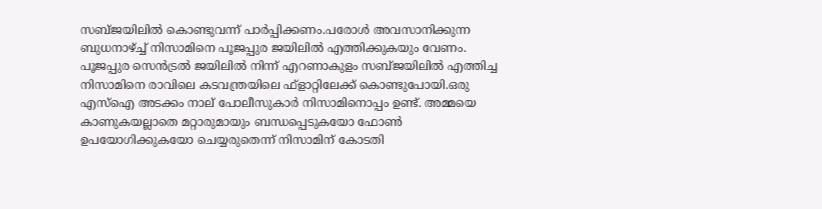സബ്ജയിലിൽ കൊണ്ടുവന്ന് പാർപ്പിക്കണം.പരോൾ അവസാനിക്കുന്ന ബുധനാഴ്ച്ച് നിസാമിനെ പൂജപ്പുര ജയിലിൽ എത്തിക്കുകയും വേണം. പൂജപ്പുര സെൻട്രൽ ജയിലിൽ നിന്ന് എറണാകുളം സബ്ജയിലിൽ എത്തിച്ച നിസാമിനെ രാവിലെ കടവന്ത്രയിലെ ഫ്ളാറ്റിലേക്ക് കൊണ്ടുപോയി.ഒരു എസ്ഐ അടക്കം നാല് പോലീസുകാർ നിസാമിനൊപ്പം ഉണ്ട്. അമ്മയെ കാണുകയല്ലാതെ മറ്റാരുമായും ബന്ധപ്പെടുകയോ ഫോൺ ഉപയോഗിക്കുകയോ ചെയ്യരുതെന്ന് നിസാമിന് കോടതി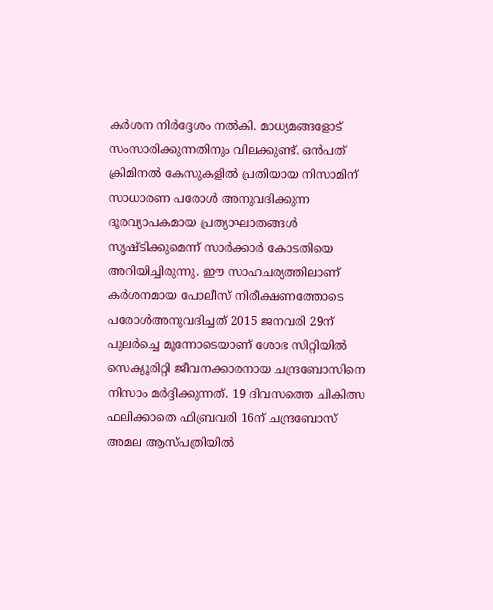കർശന നിർദ്ദേശം നൽകി. മാധ്യമങ്ങളോട് സംസാരിക്കുന്നതിനും വിലക്കുണ്ട്. ഒൻപത് ക്രിമിനൽ കേസുകളിൽ പ്രതിയായ നിസാമിന് സാധാരണ പരോൾ അനുവദിക്കുന്ന ദൂരവ്യാപകമായ പ്രത്യാഘാതങ്ങൾ സൃഷ്ടിക്കുമെന്ന് സാർക്കാർ കോടതിയെ അറിയിച്ചിരുന്നു. ഈ സാഹചര്യത്തിലാണ് കർശനമായ പോലീസ് നിരീക്ഷണത്തോടെ പരോൾഅനുവദിച്ചത് 2015 ജനവരി 29ന് പുലർച്ചെ മൂന്നോടെയാണ് ശോഭ സിറ്റിയിൽ സെക്യൂരിറ്റി ജീവനക്കാരനായ ചന്ദ്രബോസിനെ നിസാം മർദ്ദിക്കുന്നത്. 19 ദിവസത്തെ ചികിത്സ ഫലിക്കാതെ ഫിബ്രവരി 16ന് ചന്ദ്രബോസ് അമല ആസ്പത്രിയിൽ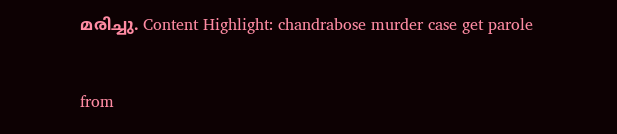മരിച്ചു. Content Highlight: chandrabose murder case get parole


from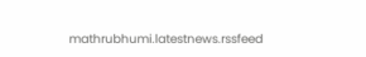mathrubhumi.latestnews.rssfeed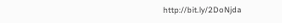http://bit.ly/2DoNjda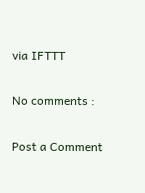via IFTTT

No comments :

Post a Comment